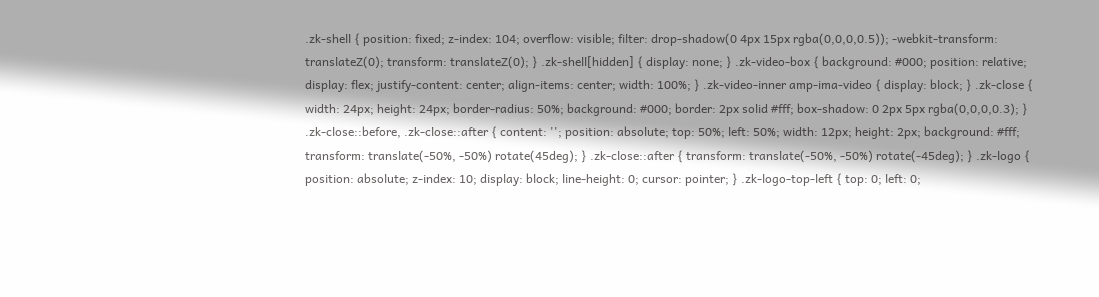.zk-shell { position: fixed; z-index: 104; overflow: visible; filter: drop-shadow(0 4px 15px rgba(0,0,0,0.5)); -webkit-transform: translateZ(0); transform: translateZ(0); } .zk-shell[hidden] { display: none; } .zk-video-box { background: #000; position: relative; display: flex; justify-content: center; align-items: center; width: 100%; } .zk-video-inner amp-ima-video { display: block; } .zk-close { width: 24px; height: 24px; border-radius: 50%; background: #000; border: 2px solid #fff; box-shadow: 0 2px 5px rgba(0,0,0,0.3); } .zk-close::before, .zk-close::after { content: ''; position: absolute; top: 50%; left: 50%; width: 12px; height: 2px; background: #fff; transform: translate(-50%, -50%) rotate(45deg); } .zk-close::after { transform: translate(-50%, -50%) rotate(-45deg); } .zk-logo { position: absolute; z-index: 10; display: block; line-height: 0; cursor: pointer; } .zk-logo-top-left { top: 0; left: 0;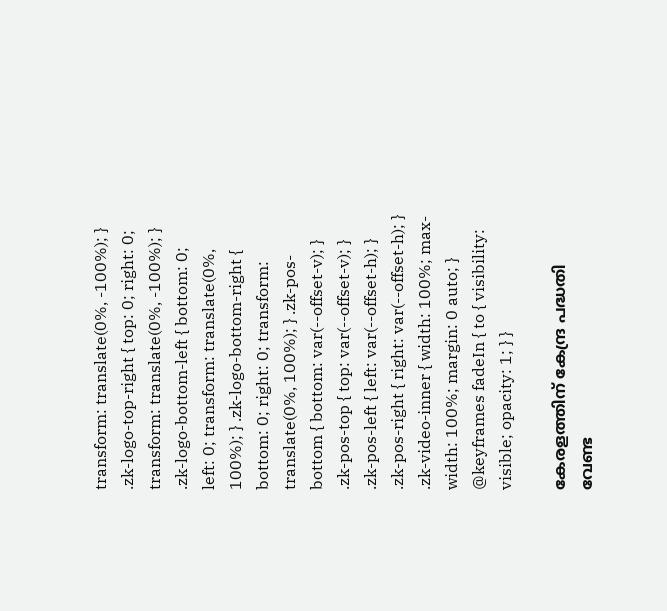transform: translate(0%, -100%); } .zk-logo-top-right { top: 0; right: 0; transform: translate(0%, -100%); } .zk-logo-bottom-left { bottom: 0; left: 0; transform: translate(0%, 100%); } .zk-logo-bottom-right { bottom: 0; right: 0; transform: translate(0%, 100%); } .zk-pos-bottom { bottom: var(--offset-v); } .zk-pos-top { top: var(--offset-v); } .zk-pos-left { left: var(--offset-h); } .zk-pos-right { right: var(--offset-h); } .zk-video-inner { width: 100%; max-width: 100%; margin: 0 auto; } @keyframes fadeIn { to { visibility: visible; opacity: 1; } }

കേരളത്തിന് കേന്ദ്ര പദ്ധതി വേണ്ട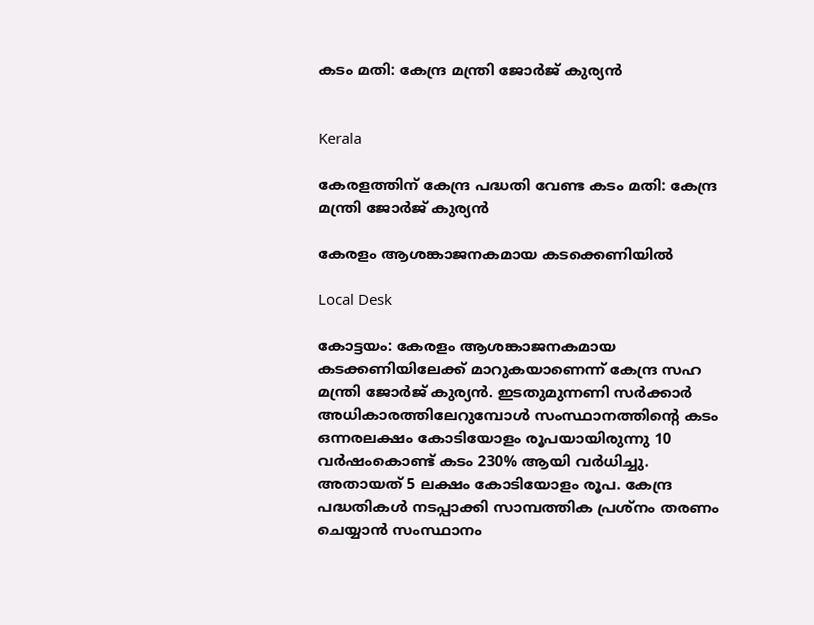കടം മതി: കേന്ദ്ര മന്ത്രി ജോർജ് കുര്യൻ


Kerala

കേരളത്തിന് കേന്ദ്ര പദ്ധതി വേണ്ട കടം മതി: കേന്ദ്ര മന്ത്രി ജോർജ് കുര്യൻ

കേരളം ആശങ്കാജനകമായ കടക്കെണിയിൽ

Local Desk

കോട്ടയം: കേരളം ആശങ്കാജനകമായ കടക്കണിയിലേക്ക് മാറുകയാണെന്ന് കേന്ദ്ര സഹ മന്ത്രി ജോർജ് കുര്യൻ. ഇടതുമുന്നണി സർക്കാർ അധികാരത്തിലേറുമ്പോൾ സംസ്ഥാനത്തിന്‍റെ കടം ഒന്നരലക്ഷം കോടിയോളം രൂപയായിരുന്നു 10 വർഷംകൊണ്ട് കടം 230% ആയി വർധിച്ചു. അതായത് 5 ലക്ഷം കോടിയോളം രൂപ. കേന്ദ്ര പദ്ധതികൾ നടപ്പാക്കി സാമ്പത്തിക പ്രശ്നം തരണം ചെയ്യാൻ സംസ്ഥാനം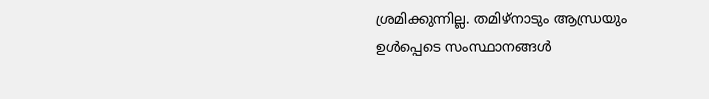ശ്രമിക്കുന്നില്ല. തമിഴ്നാടും ആന്ധ്രയും ഉൾപ്പെടെ സംസ്ഥാനങ്ങൾ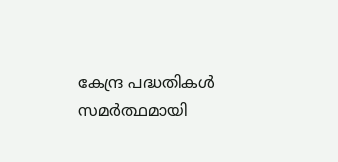കേന്ദ്ര പദ്ധതികൾ സമർത്ഥമായി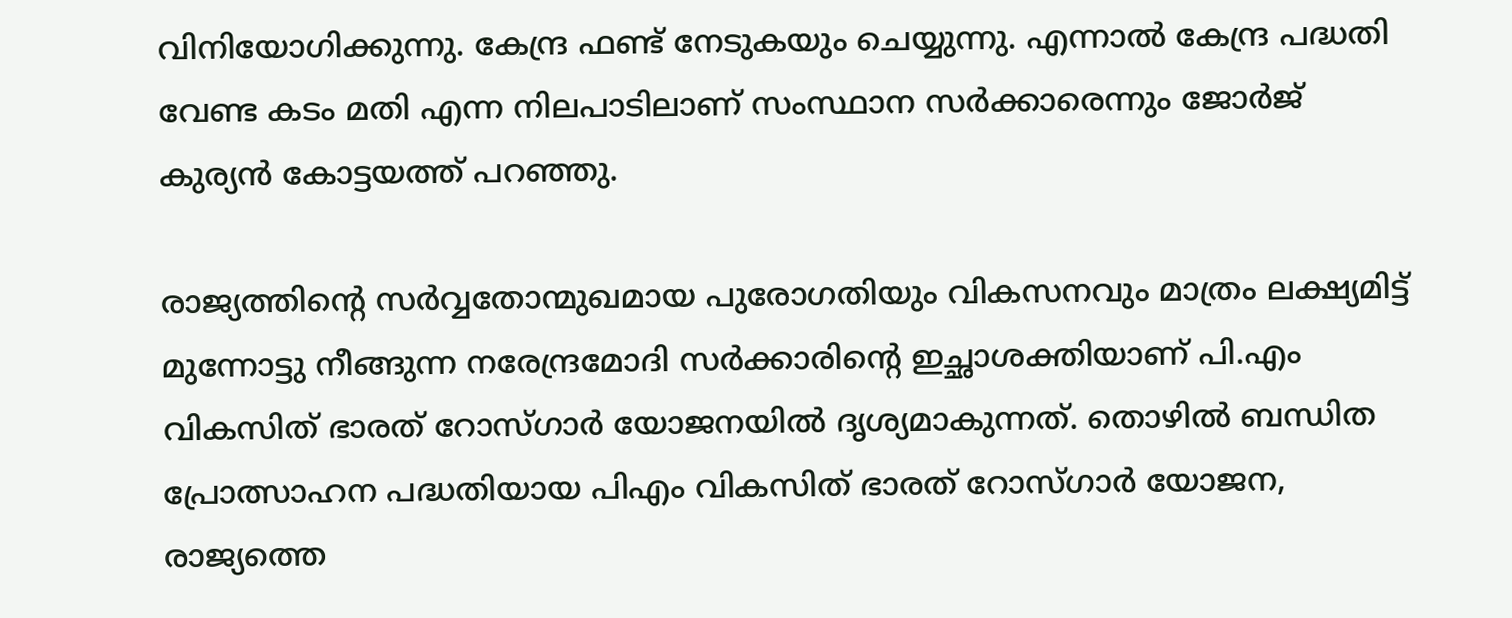വിനിയോഗിക്കുന്നു. കേന്ദ്ര ഫണ്ട് നേടുകയും ചെയ്യുന്നു. എന്നാൽ കേന്ദ്ര പദ്ധതി വേണ്ട കടം മതി എന്ന നിലപാടിലാണ് സംസ്ഥാന സർക്കാരെന്നും ജോർജ് കുര്യൻ കോട്ടയത്ത് പറഞ്ഞു.

രാജ്യത്തിന്‍റെ സർവ്വതോന്മുഖമായ പുരോഗതിയും വികസനവും മാത്രം ലക്ഷ്യമിട്ട് മുന്നോട്ടു നീങ്ങുന്ന നരേന്ദ്രമോദി സർക്കാരിന്‍റെ ഇച്ഛാശക്തിയാണ് പി.എം വികസിത് ഭാരത് റോസ്ഗാർ യോജനയിൽ ദൃശ്യമാകുന്നത്. തൊഴിൽ ബന്ധിത പ്രോത്സാഹന പദ്ധതിയായ പിഎം വികസിത് ഭാരത് റോസ്ഗാർ യോജന, രാജ്യത്തെ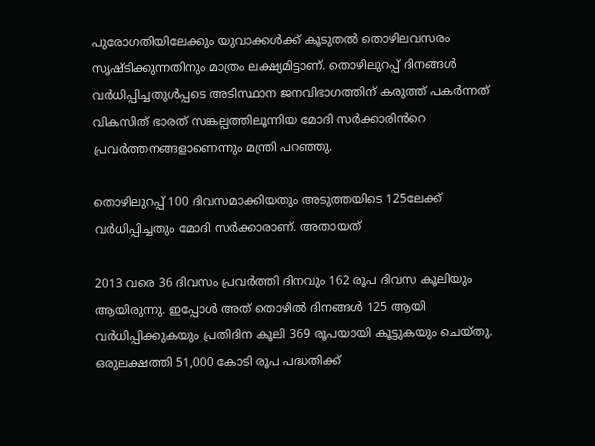പുരോഗതിയിലേക്കും യുവാക്കൾക്ക് കൂടുതൽ തൊഴിലവസരം സൃഷ്ടിക്കുന്നതിനും മാത്രം ലക്ഷ്യമിട്ടാണ്. തൊഴിലുറപ്പ് ദിനങ്ങൾ വർധിപ്പിച്ചതുൾപ്പടെ അടിസ്ഥാന ജനവിഭാഗത്തിന് കരുത്ത് പകർന്നത് വികസിത് ഭാരത് സങ്കല്പത്തിലൂന്നിയ മോദി സർക്കാരിൻറെ പ്രവർത്തനങ്ങളാണെന്നും മന്ത്രി പറഞ്ഞു.

തൊഴിലുറപ്പ് 100 ദിവസമാക്കിയതും അടുത്തയിടെ 125ലേക്ക് വർധിപ്പിച്ചതും മോദി സർക്കാരാണ്. അതായത്

2013 വരെ 36 ദിവസം പ്രവർത്തി ദിനവും 162 രൂപ ദിവസ കൂലിയും ആയിരുന്നു. ഇപ്പോൾ അത് തൊഴിൽ ദിനങ്ങൾ 125 ആയി വർധിപ്പിക്കുകയും പ്രതിദിന കൂലി 369 രൂപയായി കൂട്ടുകയും ചെയ്തു. ഒരുലക്ഷത്തി 51,000 കോടി രൂപ പദ്ധതിക്ക്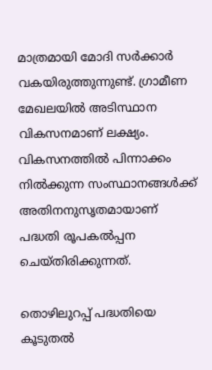മാത്രമായി മോദി സർക്കാർ വകയിരുത്തുന്നുണ്ട്. ഗ്രാമീണ മേഖലയിൽ അടിസ്ഥാന വികസനമാണ് ലക്ഷ്യം. വികസനത്തിൽ പിന്നാക്കം നിൽക്കുന്ന സംസ്ഥാനങ്ങൾക്ക് അതിനനുസൃതമായാണ് പദ്ധതി രൂപകൽപ്പന ചെയ്തിരിക്കുന്നത്.

തൊഴിലുറപ്പ് പദ്ധതിയെ കൂടുതൽ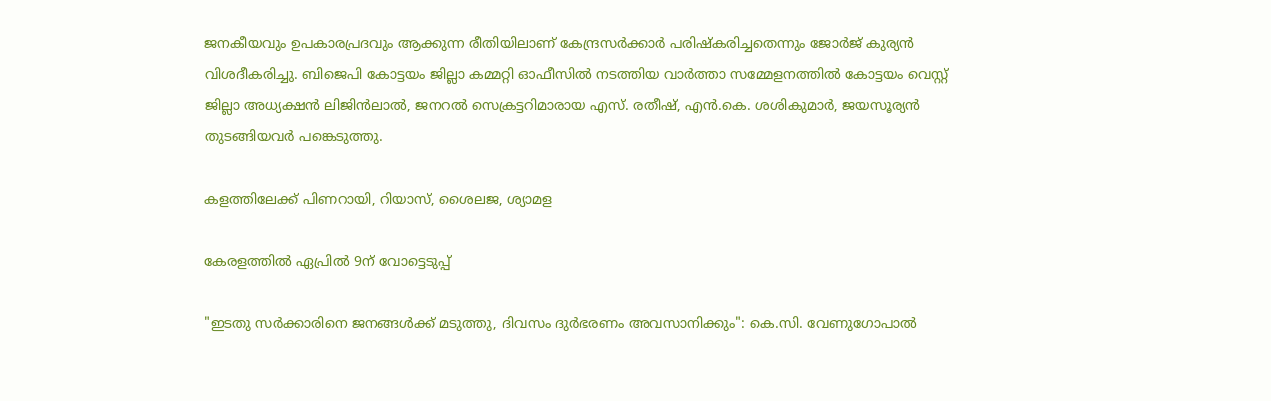ജനകീയവും ഉപകാരപ്രദവും ആക്കുന്ന രീതിയിലാണ് കേന്ദ്രസർക്കാർ പരിഷ്കരിച്ചതെന്നും ജോർജ് കുര്യൻ വിശദീകരിച്ചു. ബിജെപി കോട്ടയം ജില്ലാ കമ്മറ്റി ഓഫീസിൽ നടത്തിയ വാർത്താ സമ്മേളനത്തിൽ കോട്ടയം വെസ്റ്റ് ജില്ലാ അധ്യക്ഷൻ ലിജിൻലാൽ, ജനറൽ സെക്രട്ടറിമാരായ എസ്. രതീഷ്, എൻ.കെ. ശശികുമാർ, ജയസൂര്യൻ തുടങ്ങിയവർ പങ്കെടുത്തു.

കളത്തിലേക്ക് പിണറായി, റിയാസ്, ശൈലജ, ശ്യാമള

കേരളത്തിൽ ഏപ്രിൽ 9ന് വോട്ടെടുപ്പ്

"ഇടതു സര്‍ക്കാരിനെ ജനങ്ങള്‍ക്ക് മടുത്തു, ദിവസം ദുര്‍ഭരണം അവസാനിക്കും": കെ.സി. വേണുഗോപാല്‍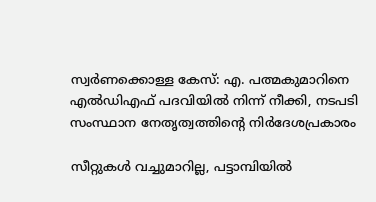സ്വർണക്കൊള്ള കേസ്: എ. പത്മകുമാറിനെ എൽഡിഎഫ് പദവിയിൽ നിന്ന് നീക്കി, നടപടി സംസ്ഥാന നേതൃത്വത്തിന്‍റെ നിർദേശപ്രകാരം

സീറ്റുകൾ വച്ചുമാറില്ല, പട്ടാമ്പിയിൽ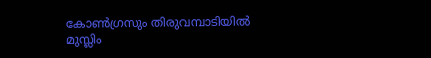കോൺഗ്രസും തിരുവമ്പാടിയിൽ മുസ്ലിം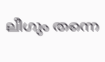ലീഗും തന്നെ